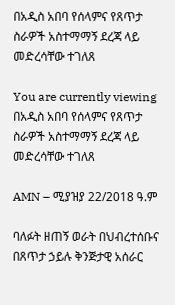በአዲስ አበባ የሰላምና የጸጥታ ስራዎች አስተማማኝ ደረጃ ላይ መድረሳቸው ተገለጸ

You are currently viewing በአዲስ አበባ የሰላምና የጸጥታ ስራዎች አስተማማኝ ደረጃ ላይ መድረሳቸው ተገለጸ

AMN – ሚያዝያ 22/2018 ዓ.ም

ባለፉት ዘጠኝ ወራት በህብረተሰቡና በጸጥታ ኃይሉ ቅንጅታዊ አሰራር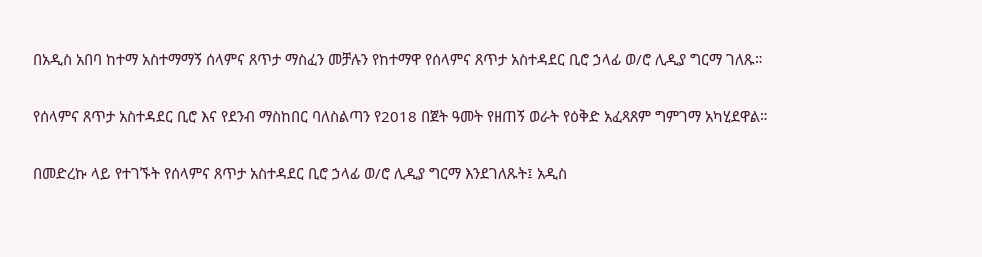በአዲስ አበባ ከተማ አስተማማኝ ሰላምና ጸጥታ ማስፈን መቻሉን የከተማዋ የሰላምና ጸጥታ አስተዳደር ቢሮ ኃላፊ ወ/ሮ ሊዲያ ግርማ ገለጹ።

የሰላምና ጸጥታ አስተዳደር ቢሮ እና የደንብ ማስከበር ባለስልጣን የ2018 በጀት ዓመት የዘጠኝ ወራት የዕቅድ አፈጻጸም ግምገማ አካሂደዋል።

በመድረኩ ላይ የተገኙት የሰላምና ጸጥታ አስተዳደር ቢሮ ኃላፊ ወ/ሮ ሊዲያ ግርማ እንደገለጹት፤ አዲስ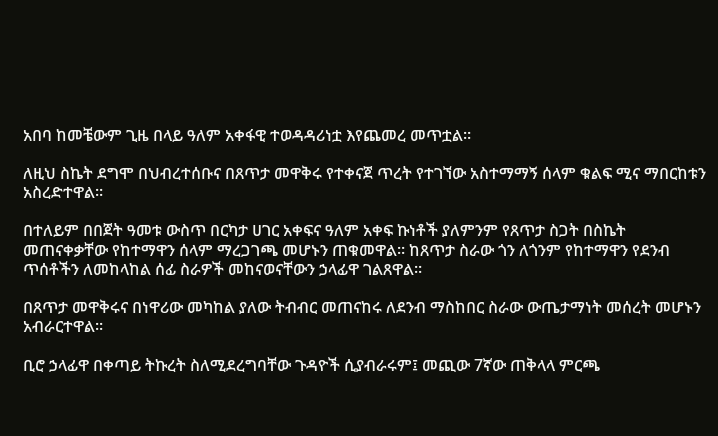አበባ ከመቼውም ጊዜ በላይ ዓለም አቀፋዊ ተወዳዳሪነቷ እየጨመረ መጥቷል።

ለዚህ ስኬት ደግሞ በህብረተሰቡና በጸጥታ መዋቅሩ የተቀናጀ ጥረት የተገኘው አስተማማኝ ሰላም ቁልፍ ሚና ማበርከቱን አስረድተዋል።

በተለይም በበጀት ዓመቱ ውስጥ በርካታ ሀገር አቀፍና ዓለም አቀፍ ኩነቶች ያለምንም የጸጥታ ስጋት በስኬት መጠናቀቃቸው የከተማዋን ሰላም ማረጋገጫ መሆኑን ጠቁመዋል። ከጸጥታ ስራው ጎን ለጎንም የከተማዋን የደንብ ጥሰቶችን ለመከላከል ሰፊ ስራዎች መከናወናቸውን ኃላፊዋ ገልጸዋል።

በጸጥታ መዋቅሩና በነዋሪው መካከል ያለው ትብብር መጠናከሩ ለደንብ ማስከበር ስራው ውጤታማነት መሰረት መሆኑን አብራርተዋል።

ቢሮ ኃላፊዋ በቀጣይ ትኩረት ስለሚደረግባቸው ጉዳዮች ሲያብራሩም፤ መጪው 7ኛው ጠቅላላ ምርጫ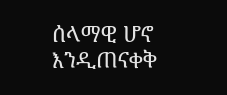ሰላማዊ ሆኖ እንዲጠናቀቅ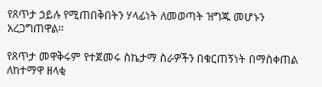የጸጥታ ኃይሉ የሚጠበቅበትን ሃላፊነት ለመወጣት ዝግጁ መሆኑን አረጋግጠዋል።

የጸጥታ መዋቅሩም የተጀመሩ ስኬታማ ስራዎችን በቁርጠኝነት በማስቀጠል ለከተማዋ ዘላቂ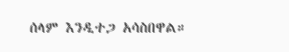ሰላም እንዲተጋ አሳስበዋል።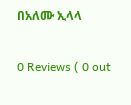በአለሙ ኢላላ

0 Reviews ( 0 out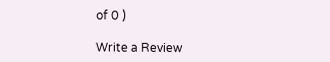of 0 )

Write a Review